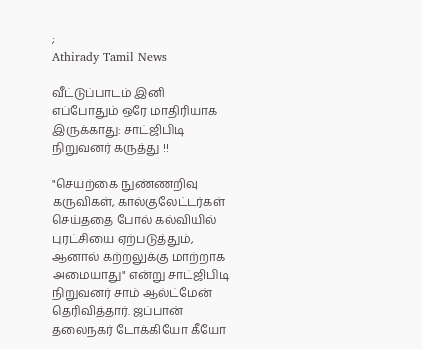;
Athirady Tamil News

வீட்டுப்பாடம் இனி எப்போதும் ஒரே மாதிரியாக இருக்காது: சாட்ஜிபிடி நிறுவனர் கருத்து !!

"செயற்கை நுண்ணறிவு கருவிகள், கால்குலேட்டர்கள் செய்ததை போல் கல்வியில் புரட்சியை ஏற்படுத்தும், ஆனால் கற்றலுக்கு மாற்றாக அமையாது" என்று சாட்ஜிபிடி நிறுவனர் சாம் ஆல்ட்மேன் தெரிவித்தார். ஜப்பான் தலைநகர் டோக்கியோ கீயோ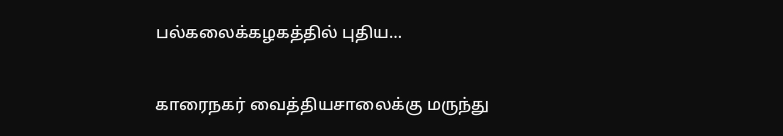பல்கலைக்கழகத்தில் புதிய…

காரைநகர் வைத்தியசாலைக்கு மருந்து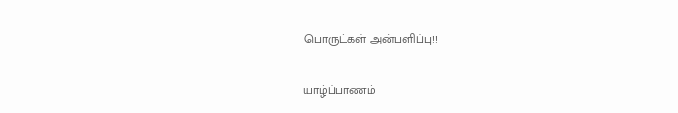பொருட்கள் அன்பளிப்பு!!

யாழ்ப்பாணம்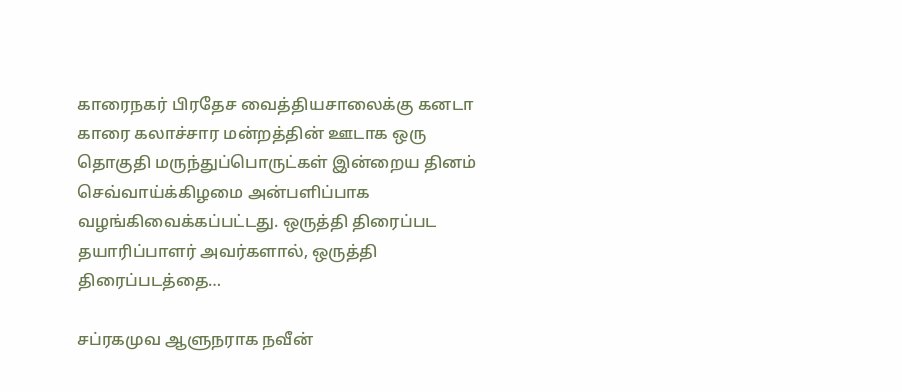காரைநகர் பிரதேச வைத்தியசாலைக்கு கனடா காரை கலாச்சார மன்றத்தின் ஊடாக ஒரு தொகுதி மருந்துப்பொருட்கள் இன்றைய தினம் செவ்வாய்க்கிழமை அன்பளிப்பாக வழங்கிவைக்கப்பட்டது. ஒருத்தி திரைப்பட தயாரிப்பாளர் அவர்களால், ஒருத்தி திரைப்படத்தை…

சப்ரகமுவ ஆளுநராக நவீன்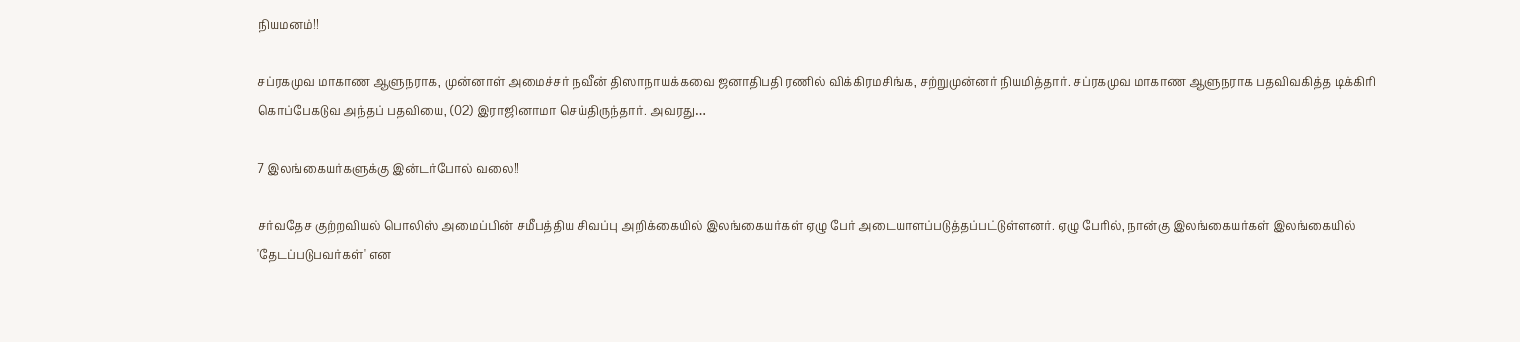நியமனம்!!

சப்ரகமுவ மாகாண ஆளுநராக, முன்னாள் அமைச்சர் நவீன் திஸாநாயக்கவை ஜனாதிபதி ரணில் விக்கிரமசிங்க, சற்றுமுன்னர் நியமித்தார். சப்ரகமுவ மாகாண ஆளுநராக பதவிவகித்த டிக்கிரி கொப்பேகடுவ அந்தப் பதவியை, (02) இராஜினாமா செய்திருந்தார். அவரது…

7 இலங்கையர்களுக்கு இன்டர்போல் வலை!!

சர்வதேச குற்றவியல் பொலிஸ் அமைப்பின் சமீபத்திய சிவப்பு அறிக்கையில் இலங்கையர்கள் ஏழு பேர் அடையாளப்படுத்தப்பட்டுள்ளனர். ஏழு பேரில், நான்கு இலங்கையர்கள் இலங்கையில் 'தேடப்படுபவர்கள்' என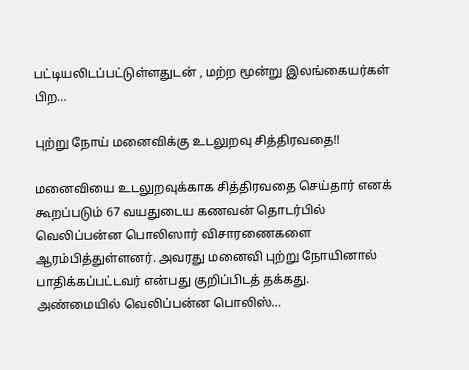பட்டியலிடப்பட்டுள்ளதுடன் , மற்ற மூன்று இலங்கையர்கள் பிற…

புற்று நோய் மனைவிக்கு உடலுறவு சித்திரவதை!!

மனைவியை உடலுறவுக்காக சித்திரவதை செய்தார் எனக் கூறப்படும் 67 வயதுடைய கணவன் தொடர்பில் வெலிப்பன்ன பொலிஸார் விசாரணைகளை ஆரம்பித்துள்ளனர். அவரது மனைவி புற்று நோயினால் பாதிக்கப்பட்டவர் என்பது குறிப்பிடத் தக்கது. அண்மையில் வெலிப்பன்ன பொலிஸ்…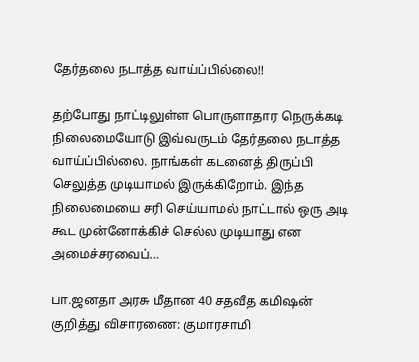தேர்தலை நடாத்த வாய்ப்பில்லை!!

தற்போது நாட்டிலுள்ள பொருளாதார நெருக்கடி நிலைமையோடு இவ்வருடம் தேர்தலை நடாத்த வாய்ப்பில்லை. நாங்கள் கடனைத் திருப்பி செலுத்த முடியாமல் இருக்கிறோம். இந்த நிலைமையை சரி செய்யாமல் நாட்டால் ஒரு அடி கூட முன்னோக்கிச் செல்ல முடியாது என அமைச்சரவைப்…

பா.ஜனதா அரசு மீதான 40 சதவீத கமிஷன் குறித்து விசாரணை: குமாரசாமி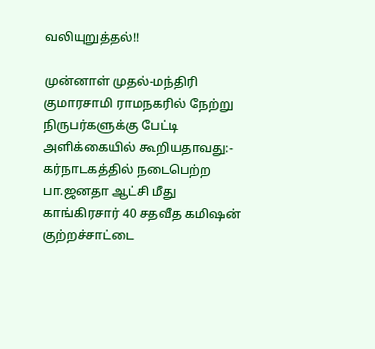வலியுறுத்தல்!!

முன்னாள் முதல்-மந்திரி குமாரசாமி ராமநகரில் நேற்று நிருபர்களுக்கு பேட்டி அளிக்கையில் கூறியதாவது:- கர்நாடகத்தில் நடைபெற்ற பா.ஜனதா ஆட்சி மீது காங்கிரசார் 40 சதவீத கமிஷன் குற்றச்சாட்டை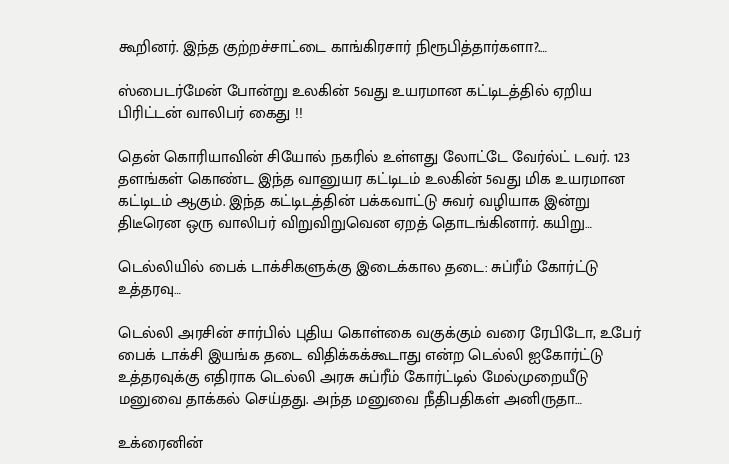கூறினர். இந்த குற்றச்சாட்டை காங்கிரசார் நிரூபித்தார்களா?.…

ஸ்பைடர்மேன் போன்று உலகின் 5வது உயரமான கட்டிடத்தில் ஏறிய பிரிட்டன் வாலிபர் கைது !!

தென் கொரியாவின் சியோல் நகரில் உள்ளது லோட்டே வேர்ல்ட் டவர். 123 தளங்கள் கொண்ட இந்த வானுயர கட்டிடம் உலகின் 5வது மிக உயரமான கட்டிடம் ஆகும். இந்த கட்டிடத்தின் பக்கவாட்டு சுவர் வழியாக இன்று திடீரென ஒரு வாலிபர் விறுவிறுவென ஏறத் தொடங்கினார். கயிறு…

டெல்லியில் பைக் டாக்சிகளுக்கு இடைக்கால தடை: சுப்ரீம் கோர்ட்டு உத்தரவு…

டெல்லி அரசின் சார்பில் புதிய கொள்கை வகுக்கும் வரை ரேபிடோ, உபேர் பைக் டாக்சி இயங்க தடை விதிக்கக்கூடாது என்ற டெல்லி ஐகோர்ட்டு உத்தரவுக்கு எதிராக டெல்லி அரசு சுப்ரீம் கோர்ட்டில் மேல்முறையீடு மனுவை தாக்கல் செய்தது. அந்த மனுவை நீதிபதிகள் அனிருதா…

உக்ரைனின்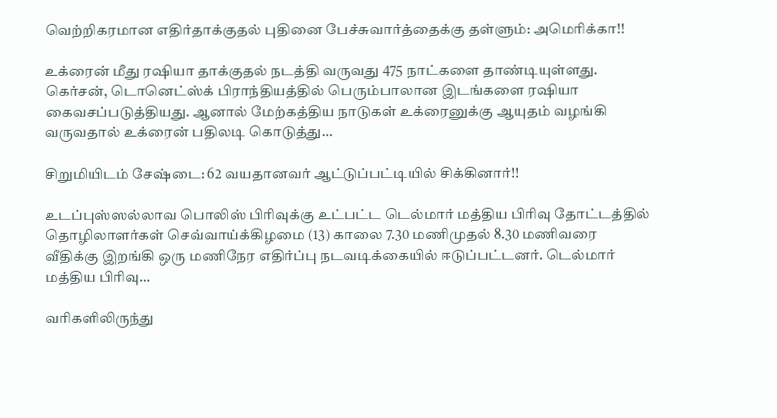வெற்றிகரமான எதிர்தாக்குதல் புதினை பேச்சுவார்த்தைக்கு தள்ளும்: அமெரிக்கா!!

உக்ரைன் மீது ரஷியா தாக்குதல் நடத்தி வருவது 475 நாட்களை தாண்டியுள்ளது. கெர்சன், டொனெட்ஸ்க் பிராந்தியத்தில் பெரும்பாலான இடங்களை ரஷியா கைவசப்படுத்தியது. ஆனால் மேற்கத்திய நாடுகள் உக்ரைனுக்கு ஆயுதம் வழங்கி வருவதால் உக்ரைன் பதிலடி கொடுத்து…

சிறுமியிடம் சேஷ்டை: 62 வயதானவர் ஆட்டுப்பட்டியில் சிக்கினார்!!

உடப்புஸ்ஸல்லாவ பொலிஸ் பிரிவுக்கு உட்பட்ட டெல்மார் மத்திய பிரிவு தோட்டத்தில் தொழிலாளர்கள் செவ்வாய்க்கிழமை (13) காலை 7.30 மணிமுதல் 8.30 மணிவரை வீதிக்கு இறங்கி ஒரு மணிநேர எதிர்ப்பு நடவடிக்கையில் ஈடுப்பட்டனர். டெல்மார் மத்திய பிரிவு…

வரிகளிலிருந்து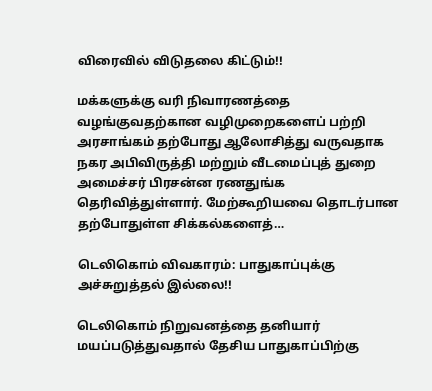விரைவில் விடுதலை கிட்டும்!!

மக்களுக்கு வரி நிவாரணத்தை வழங்குவதற்கான வழிமுறைகளைப் பற்றி அரசாங்கம் தற்போது ஆலோசித்து வருவதாக நகர அபிவிருத்தி மற்றும் வீடமைப்புத் துறை அமைச்சர் பிரசன்ன ரணதுங்க தெரிவித்துள்ளார். மேற்கூறியவை தொடர்பான தற்போதுள்ள சிக்கல்களைத்…

டெலிகொம் விவகாரம்: பாதுகாப்புக்கு அச்சுறுத்தல் இல்லை!!

டெலிகொம் நிறுவனத்தை தனியார் மயப்படுத்துவதால் தேசிய பாதுகாப்பிற்கு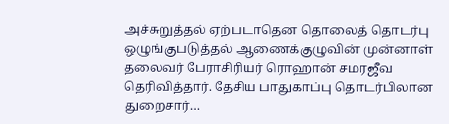அச்சுறுத்தல் ஏற்படாதென தொலைத் தொடர்பு ஒழுங்குபடுத்தல் ஆணைக்குழுவின் முன்னாள் தலைவர் பேராசிரியர் ரொஹான் சமரஜீவ தெரிவித்தார். தேசிய பாதுகாப்பு தொடர்பிலான துறைசார்…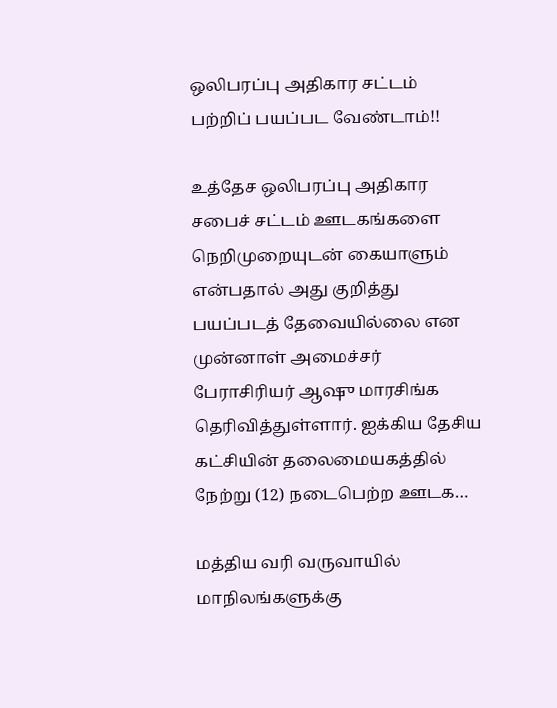ஒலிபரப்பு அதிகார சட்டம் பற்றிப் பயப்பட வேண்டாம்!!

உத்தேச ஒலிபரப்பு அதிகார சபைச் சட்டம் ஊடகங்களை நெறிமுறையுடன் கையாளும் என்பதால் அது குறித்து பயப்படத் தேவையில்லை என முன்னாள் அமைச்சர் பேராசிரியர் ஆஷு மாரசிங்க தெரிவித்துள்ளார். ஐக்கிய தேசிய கட்சியின் தலைமையகத்தில் நேற்று (12) நடைபெற்ற ஊடக…

மத்திய வரி வருவாயில் மாநிலங்களுக்கு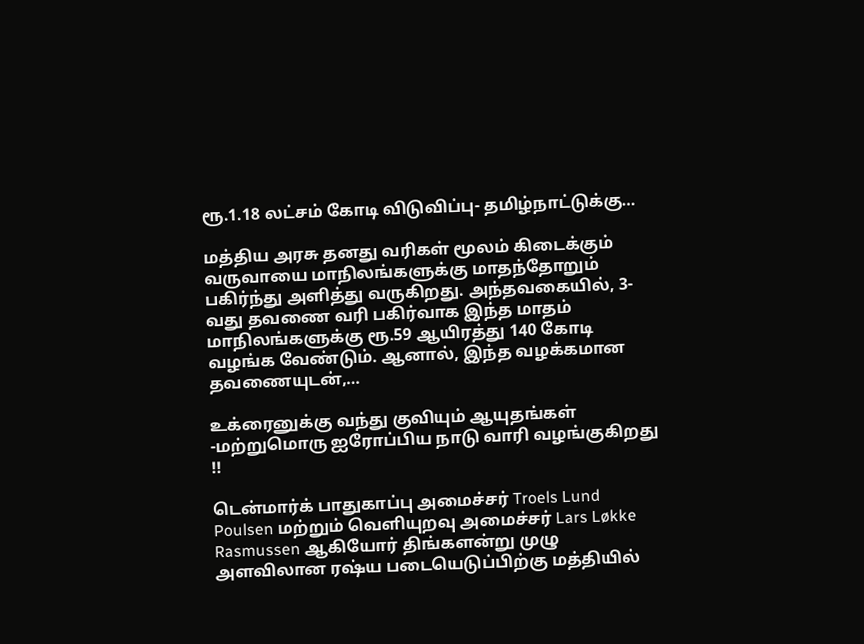ரூ.1.18 லட்சம் கோடி விடுவிப்பு- தமிழ்நாட்டுக்கு…

மத்திய அரசு தனது வரிகள் மூலம் கிடைக்கும் வருவாயை மாநிலங்களுக்கு மாதந்தோறும் பகிர்ந்து அளித்து வருகிறது. அந்தவகையில், 3-வது தவணை வரி பகிர்வாக இந்த மாதம் மாநிலங்களுக்கு ரூ.59 ஆயிரத்து 140 கோடி வழங்க வேண்டும். ஆனால், இந்த வழக்கமான தவணையுடன்,…

உக்ரைனுக்கு வந்து குவியும் ஆயுதங்கள் -மற்றுமொரு ஐரோப்பிய நாடு வாரி வழங்குகிறது !!

டென்மார்க் பாதுகாப்பு அமைச்சர் Troels Lund Poulsen மற்றும் வெளியுறவு அமைச்சர் Lars Løkke Rasmussen ஆகியோர் திங்களன்று முழு அளவிலான ரஷ்ய படையெடுப்பிற்கு மத்தியில்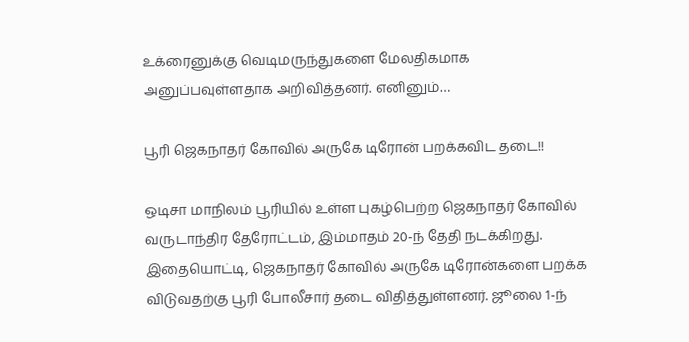உக்ரைனுக்கு வெடிமருந்துகளை மேலதிகமாக அனுப்பவுள்ளதாக அறிவித்தனர். எனினும்…

பூரி ஜெகநாதர் கோவில் அருகே டிரோன் பறக்கவிட தடை!!

ஒடிசா மாநிலம் பூரியில் உள்ள புகழ்பெற்ற ஜெகநாதர் கோவில் வருடாந்திர தேரோட்டம், இம்மாதம் 20-ந் தேதி நடக்கிறது. இதையொட்டி, ஜெகநாதர் கோவில் அருகே டிரோன்களை பறக்க விடுவதற்கு பூரி போலீசார் தடை விதித்துள்ளனர். ஜூலை 1-ந்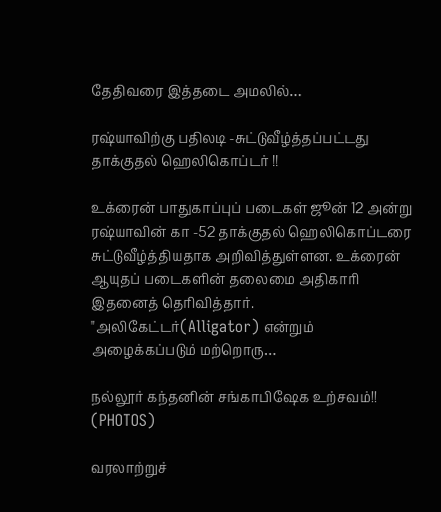தேதிவரை இத்தடை அமலில்…

ரஷ்யாவிற்கு பதிலடி -சுட்டுவீழ்த்தப்பட்டது தாக்குதல் ஹெலிகொப்டர் !!

உக்ரைன் பாதுகாப்புப் படைகள் ஜூன் 12 அன்று ரஷ்யாவின் கா -52 தாக்குதல் ஹெலிகொப்டரை சுட்டுவீழ்த்தியதாக அறிவித்துள்ளன. உக்ரைன் ஆயுதப் படைகளின் தலைமை அதிகாரி இதனைத் தெரிவித்தார். "அலிகேட்டர்(Alligator) என்றும் அழைக்கப்படும் மற்றொரு…

நல்லூர் கந்தனின் சங்காபிஷேக உற்சவம்!! (PHOTOS)

வரலாற்றுச்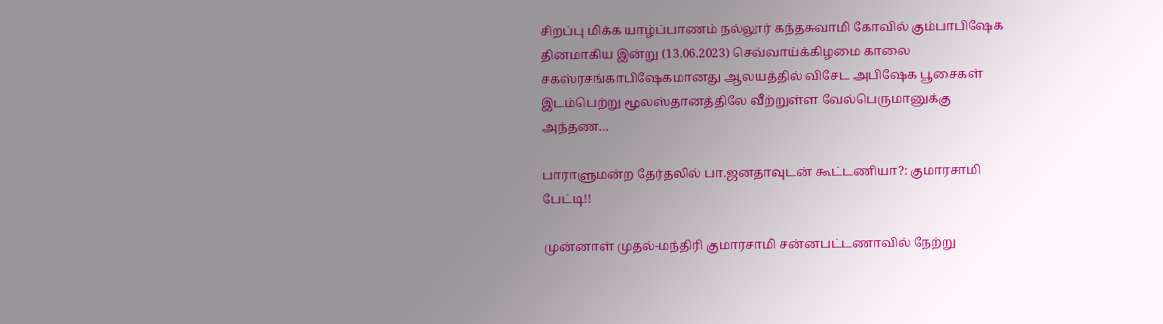சிறப்பு மிக்க யாழ்ப்பாணம் நல்லூர் கந்தசுவாமி கோவில் கும்பாபிஷேக தினமாகிய இன்று (13.06.2023) செவ்வாய்க்கிழமை காலை சகஸ்ரசங்காபிஷேகமானது ஆலயத்தில் விசேட அபிஷேக பூசைகள் இடம்பெற்று மூலஸ்தானத்திலே வீற்றுள்ள வேல்பெருமானுக்கு அந்தண…

பாராளுமன்ற தேர்தலில் பா.ஜனதாவுடன் கூட்டணியா?: குமாரசாமி பேட்டி!!

முன்னாள் முதல்-மந்திரி குமாரசாமி சன்னபட்டணாவில் நேற்று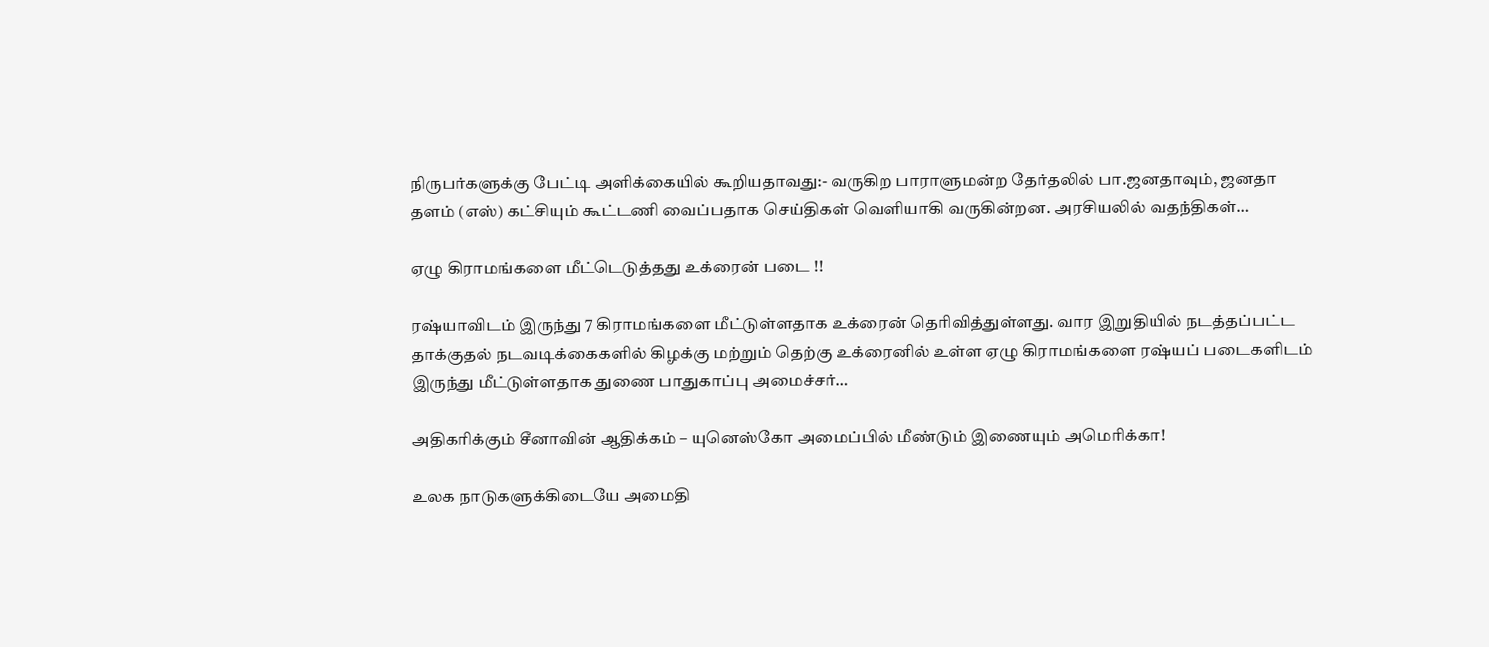நிருபர்களுக்கு பேட்டி அளிக்கையில் கூறியதாவது:- வருகிற பாராளுமன்ற தேர்தலில் பா.ஜனதாவும், ஜனதா தளம் (எஸ்) கட்சியும் கூட்டணி வைப்பதாக செய்திகள் வெளியாகி வருகின்றன. அரசியலில் வதந்திகள்…

ஏழு கிராமங்களை மீட்டெடுத்தது உக்ரைன் படை !!

ரஷ்யாவிடம் இருந்து 7 கிராமங்களை மீட்டுள்ளதாக உக்ரைன் தெரிவித்துள்ளது. வார இறுதியில் நடத்தப்பட்ட தாக்குதல் நடவடிக்கைகளில் கிழக்கு மற்றும் தெற்கு உக்ரைனில் உள்ள ஏழு கிராமங்களை ரஷ்யப் படைகளிடம் இருந்து மீட்டுள்ளதாக துணை பாதுகாப்பு அமைச்சர்…

அதிகரிக்கும் சீனாவின் ஆதிக்கம் – யுனெஸ்கோ அமைப்பில் மீண்டும் இணையும் அமெரிக்கா!

உலக நாடுகளுக்கிடையே அமைதி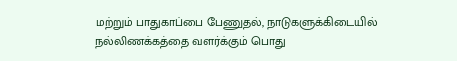மற்றும் பாதுகாப்பை பேணுதல், நாடுகளுக்கிடையில் நல்லிணக்கத்தை வளர்க்கும் பொது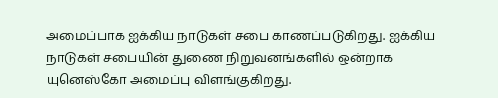அமைப்பாக ஐக்கிய நாடுகள் சபை காணப்படுகிறது. ஐக்கிய நாடுகள் சபையின் துணை நிறுவனங்களில் ஒன்றாக யுனெஸ்கோ அமைப்பு விளங்குகிறது.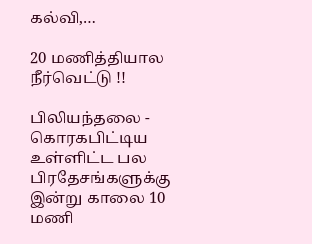கல்வி,…

20 மணித்தியால நீர்வெட்டு !!

பிலியந்தலை - கொரகபிட்டிய உள்ளிட்ட பல பிரதேசங்களுக்கு இன்று காலை 10 மணி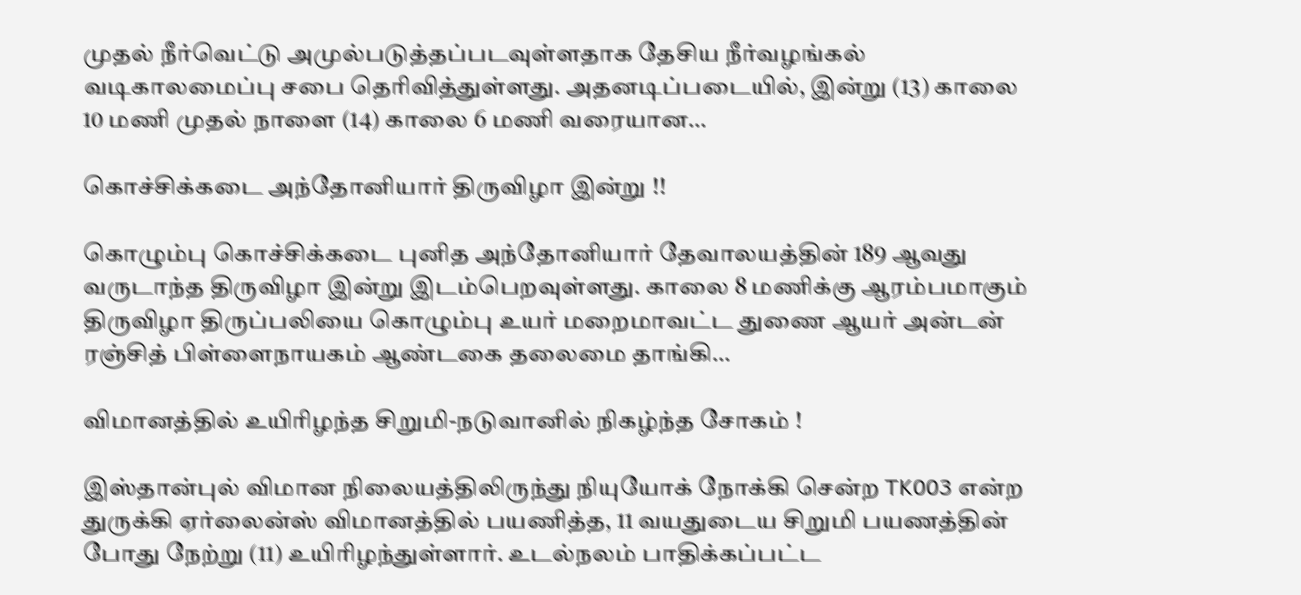முதல் நீர்வெட்டு அமுல்படுத்தப்படவுள்ளதாக தேசிய நீர்வழங்கல் வடிகாலமைப்பு சபை தெரிவித்துள்ளது. அதனடிப்படையில், இன்று (13) காலை 10 மணி முதல் நாளை (14) காலை 6 மணி வரையான…

கொச்சிக்கடை அந்தோனியார் திருவிழா இன்று !!

கொழும்பு கொச்சிக்கடை புனித அந்தோனியார் தேவாலயத்தின் 189 ஆவது வருடாந்த திருவிழா இன்று இடம்பெறவுள்ளது. காலை 8 மணிக்கு ஆரம்பமாகும் திருவிழா திருப்பலியை கொழும்பு உயர் மறைமாவட்ட துணை ஆயர் அன்டன் ரஞ்சித் பிள்ளைநாயகம் ஆண்டகை தலைமை தாங்கி…

விமானத்தில் உயிரிழந்த சிறுமி-நடுவானில் நிகழ்ந்த சோகம் !

இஸ்தான்புல் விமான நிலையத்திலிருந்து நியுயோக் நோக்கி சென்ற TK003 என்ற துருக்கி ஏர்லைன்ஸ் விமானத்தில் பயணித்த, 11 வயதுடைய சிறுமி பயணத்தின் போது நேற்று (11) உயிரிழந்துள்ளார். உடல்நலம் பாதிக்கப்பட்ட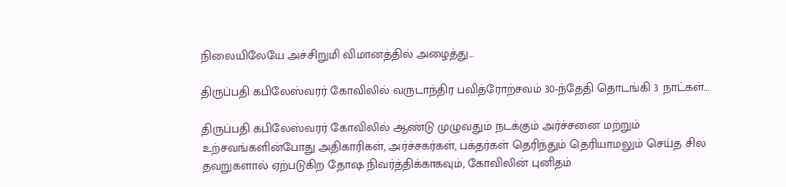நிலையிலேயே அச்சிறுமி விமானத்தில் அழைத்து…

திருப்பதி கபிலேஸ்வரர் கோவிலில் வருடாந்திர பவித்ரோற்சவம் 30-ந்தேதி தொடங்கி 3 நாட்கள்…

திருப்பதி கபிலேஸ்வரர் கோவிலில் ஆண்டு முழுவதும் நடக்கும் அர்ச்சனை மற்றும் உற்சவங்களின்போது அதிகாரிகள், அர்ச்சகர்கள், பக்தர்கள் தெரிந்தும் தெரியாமலும் செய்த சில தவறுகளால் ஏற்படுகிற தோஷ நிவர்த்திக்காகவும், கோவிலின் புனிதம்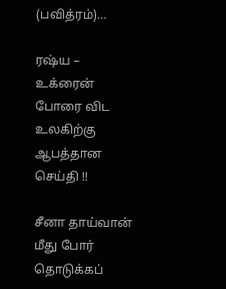(பவித்ரம்)…

ரஷ்ய – உக்ரைன் போரை விட உலகிற்கு ஆபத்தான செய்தி !!

சீனா தாய்வான் மீது போர் தொடுக்கப்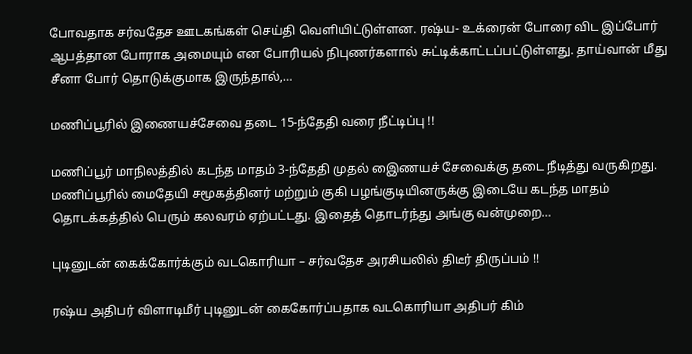போவதாக சர்வதேச ஊடகங்கள் செய்தி வெளியிட்டுள்ளன. ரஷ்ய- உக்ரைன் போரை விட இப்போர் ஆபத்தான போராக அமையும் என போரியல் நிபுணர்களால் சுட்டிக்காட்டப்பட்டுள்ளது. தாய்வான் மீது சீனா போர் தொடுக்குமாக இருந்தால்,…

மணிப்பூரில் இணையச்சேவை தடை 15-ந்தேதி வரை நீட்டிப்பு !!

மணிப்பூர் மாநிலத்தில் கடந்த மாதம் 3-ந்தேதி முதல் இைணயச் சேவைக்கு தடை நீடித்து வருகிறது. மணிப்பூரில் மைதேயி சமூகத்தினர் மற்றும் குகி பழங்குடியினருக்கு இடையே கடந்த மாதம் தொடக்கத்தில் பெரும் கலவரம் ஏற்பட்டது. இதைத் தொடர்ந்து அங்கு வன்முறை…

புடினுடன் கைக்கோர்க்கும் வடகொரியா – சர்வதேச அரசியலில் திடீர் திருப்பம் !!

ரஷ்ய அதிபர் விளாடிமீர் புடினுடன் கைகோர்ப்பதாக வடகொரியா அதிபர் கிம்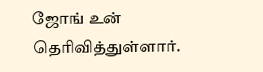ஜோங் உன் தெரிவித்துள்ளார்.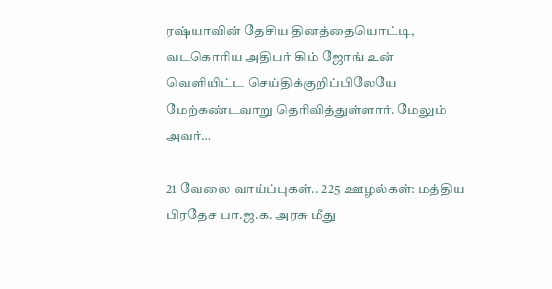ரஷ்யாவின் தேசிய தினத்தையொட்டி, வடகொரிய அதிபர் கிம் ஜோங் உன் வெளியிட்ட செய்திக்குறிப்பிலேயே மேற்கண்டவாறு தெரிவித்துள்ளார். மேலும் அவர்…

21 வேலை வாய்ப்புகள்.. 225 ஊழல்கள்: மத்திய பிரதேச பா.ஜ.க. அரசு மீது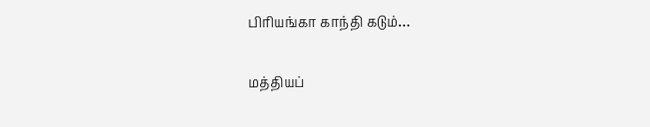பிரியங்கா காந்தி கடும்…

மத்தியப்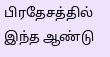பிரதேசத்தில் இந்த ஆண்டு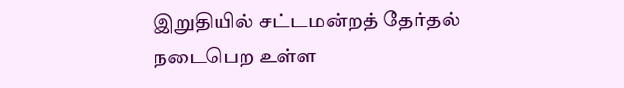இறுதியில் சட்டமன்றத் தேர்தல் நடைபெற உள்ள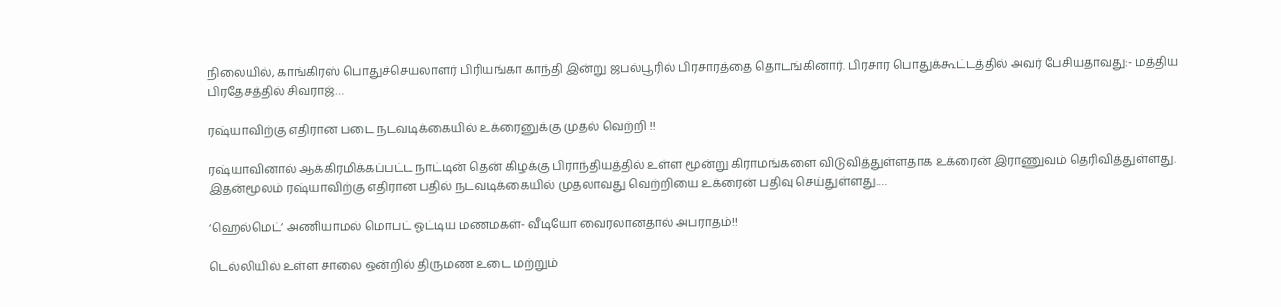நிலையில், காங்கிரஸ் பொதுச்செயலாளர் பிரியங்கா காந்தி இன்று ஜபல்பூரில் பிரசாரத்தை தொடங்கினார். பிரசார பொதுக்கூட்டத்தில் அவர் பேசியதாவது:- மத்திய பிரதேசத்தில் சிவராஜ்…

ரஷ்யாவிற்கு எதிரான படை நடவடிக்கையில் உக்ரைனுக்கு முதல் வெற்றி !!

ரஷ்யாவினால் ஆக்கிரமிக்கப்பட்ட நாட்டின் தென் கிழக்கு பிராந்தியத்தில் உள்ள மூன்று கிராமங்களை விடுவித்துள்ளதாக உக்ரைன் இராணுவம் தெரிவித்துள்ளது. இதன்மூலம் ரஷ்யாவிற்கு எதிரான பதில் நடவடிக்கையில் முதலாவது வெற்றியை உக்ரைன் பதிவு செய்துள்ளது.…

‘ஹெல்மெட்’ அணியாமல் மொபட் ஓட்டிய மணமகள்- வீடியோ வைரலானதால் அபராதம்!!

டெல்லியில் உள்ள சாலை ஒன்றில் திருமண உடை மற்றும்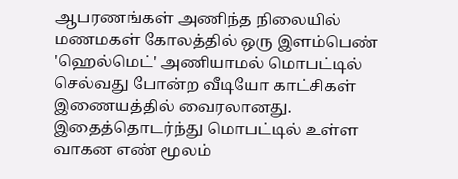ஆபரணங்கள் அணிந்த நிலையில் மணமகள் கோலத்தில் ஒரு இளம்பெண் 'ஹெல்மெட்' அணியாமல் மொபட்டில் செல்வது போன்ற வீடியோ காட்சிகள் இணையத்தில் வைரலானது. இதைத்தொடர்ந்து மொபட்டில் உள்ள வாகன எண் மூலம்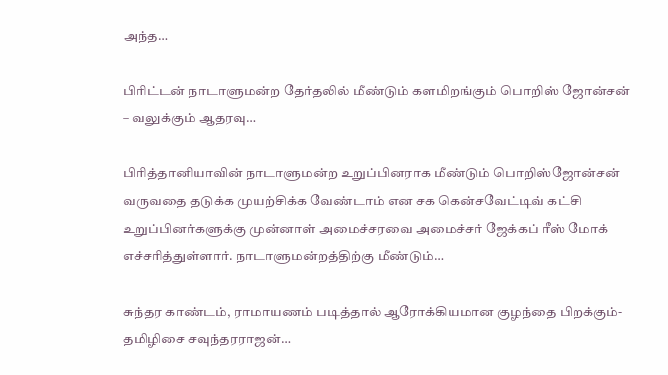அந்த…

பிரிட்டன் நாடாளுமன்ற தேர்தலில் மீண்டும் களமிறங்கும் பொறிஸ் ஜோன்சன் – வலுக்கும் ஆதரவு…

பிரித்தானியாவின் நாடாளுமன்ற உறுப்பினராக மீண்டும் பொறிஸ்ஜோன்சன் வருவதை தடுக்க முயற்சிக்க வேண்டாம் என சக கென்சவேட்டிவ் கட்சி உறுப்பினர்களுக்கு முன்னாள் அமைச்சரவை அமைச்சர் ஜேக்கப் ரீஸ் மோக் எச்சரித்துள்ளார். நாடாளுமன்றத்திற்கு மீண்டும்…

சுந்தர காண்டம், ராமாயணம் படித்தால் ஆரோக்கியமான குழந்தை பிறக்கும்- தமிழிசை சவுந்தரராஜன்…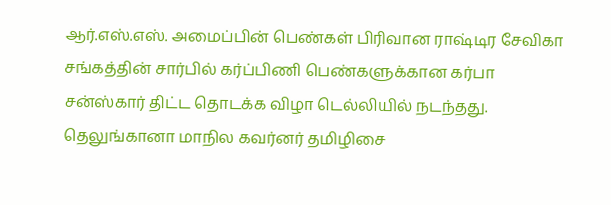ஆர்.எஸ்.எஸ். அமைப்பின் பெண்கள் பிரிவான ராஷ்டிர சேவிகா சங்கத்தின் சார்பில் கர்ப்பிணி பெண்களுக்கான கர்பா சன்ஸ்கார் திட்ட தொடக்க விழா டெல்லியில் நடந்தது. தெலுங்கானா மாநில கவர்னர் தமிழிசை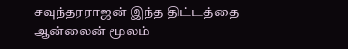சவுந்தரராஜன் இந்த திட்டத்தை ஆன்லைன் மூலம்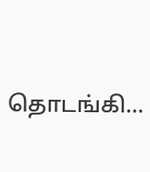தொடங்கி…